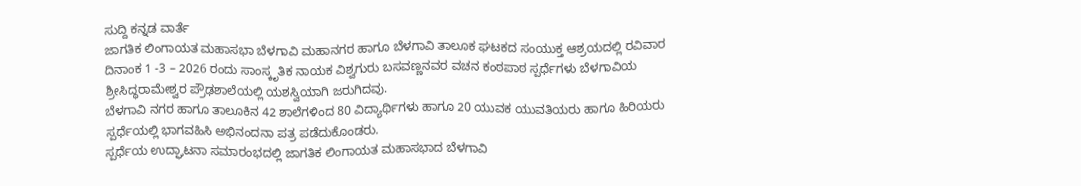ಸುದ್ದಿ ಕನ್ನಡ ವಾರ್ತೆ
ಜಾಗತಿಕ ಲಿಂಗಾಯತ ಮಹಾಸಭಾ ಬೆಳಗಾವಿ ಮಹಾನಗರ ಹಾಗೂ ಬೆಳಗಾವಿ ತಾಲೂಕ ಘಟಕದ ಸಂಯುಕ್ತ ಆಶ್ರಯದಲ್ಲಿ ರವಿವಾರ ದಿನಾಂಕ 1 -3 – 2026 ರಂದು ಸಾಂಸ್ಕೃತಿಕ ನಾಯಕ ವಿಶ್ವಗುರು ಬಸವಣ್ಣನವರ ವಚನ ಕಂಠಪಾಠ ಸ್ಪರ್ಧೆಗಳು ಬೆಳಗಾವಿಯ ಶ್ರೀಸಿದ್ಧರಾಮೇಶ್ವರ ಪ್ರೌಢಶಾಲೆಯಲ್ಲಿ ಯಶಸ್ವಿಯಾಗಿ ಜರುಗಿದವು.
ಬೆಳಗಾವಿ ನಗರ ಹಾಗೂ ತಾಲೂಕಿನ 42 ಶಾಲೆಗಳಿಂದ 80 ವಿದ್ಯಾರ್ಥಿಗಳು ಹಾಗೂ 20 ಯುವಕ ಯುವತಿಯರು ಹಾಗೂ ಹಿರಿಯರು ಸ್ಪರ್ಧೆಯಲ್ಲಿ ಭಾಗವಹಿಸಿ ಅಭಿನಂದನಾ ಪತ್ರ ಪಡೆದುಕೊಂಡರು.
ಸ್ಪರ್ಧೆಯ ಉದ್ಘಾಟನಾ ಸಮಾರಂಭದಲ್ಲಿ ಜಾಗತಿಕ ಲಿಂಗಾಯತ ಮಹಾಸಭಾದ ಬೆಳಗಾವಿ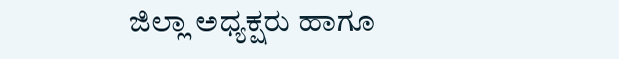ಜಿಲ್ಲಾ ಅಧ್ಯಕ್ಷರು ಹಾಗೂ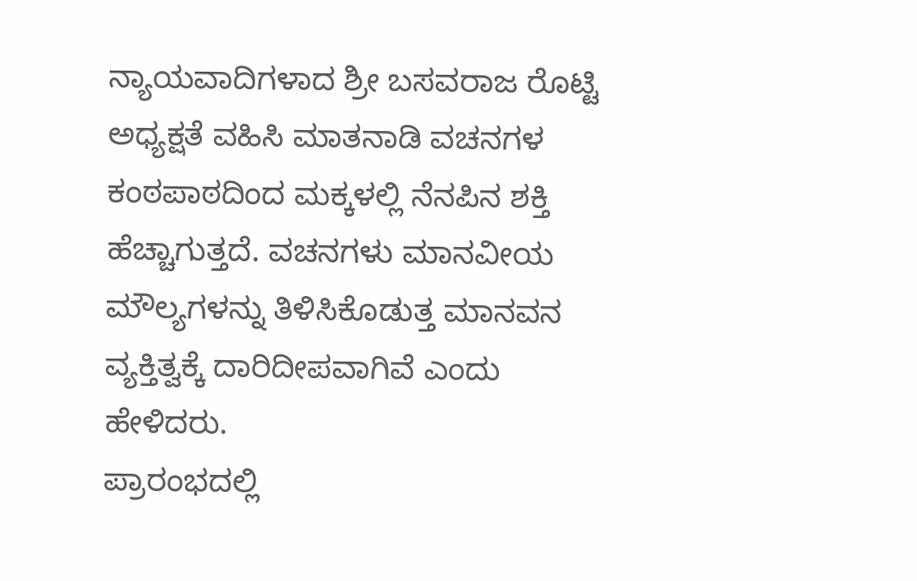ನ್ಯಾಯವಾದಿಗಳಾದ ಶ್ರೀ ಬಸವರಾಜ ರೊಟ್ಟಿ ಅಧ್ಯಕ್ಷತೆ ವಹಿಸಿ ಮಾತನಾಡಿ ವಚನಗಳ ಕಂಠಪಾಠದಿಂದ ಮಕ್ಕಳಲ್ಲಿ ನೆನಪಿನ ಶಕ್ತಿ ಹೆಚ್ಚಾಗುತ್ತದೆ. ವಚನಗಳು ಮಾನವೀಯ ಮೌಲ್ಯಗಳನ್ನು ತಿಳಿಸಿಕೊಡುತ್ತ ಮಾನವನ ವ್ಯಕ್ತಿತ್ವಕ್ಕೆ ದಾರಿದೀಪವಾಗಿವೆ ಎಂದು ಹೇಳಿದರು.
ಪ್ರಾರಂಭದಲ್ಲಿ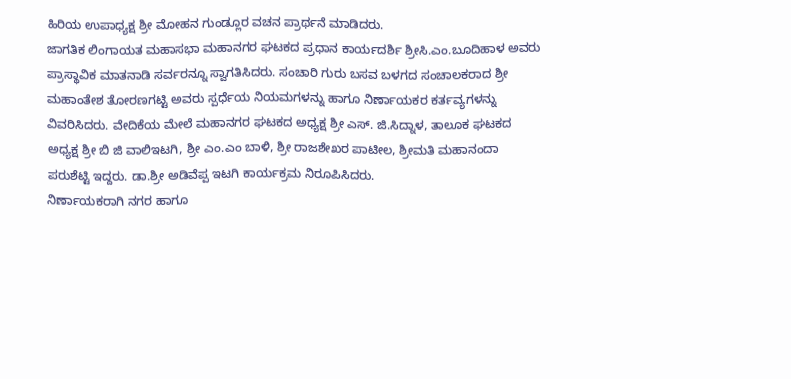ಹಿರಿಯ ಉಪಾಧ್ಯಕ್ಷ ಶ್ರೀ ಮೋಹನ ಗುಂಡ್ಲೂರ ವಚನ ಪ್ರಾರ್ಥನೆ ಮಾಡಿದರು.
ಜಾಗತಿಕ ಲಿಂಗಾಯತ ಮಹಾಸಭಾ ಮಹಾನಗರ ಘಟಕದ ಪ್ರಧಾನ ಕಾರ್ಯದರ್ಶಿ ಶ್ರೀಸಿ.ಎಂ.ಬೂದಿಹಾಳ ಅವರು ಪ್ರಾಸ್ಥಾವಿಕ ಮಾತನಾಡಿ ಸರ್ವರನ್ನೂ ಸ್ವಾಗತಿಸಿದರು. ಸಂಚಾರಿ ಗುರು ಬಸವ ಬಳಗದ ಸಂಚಾಲಕರಾದ ಶ್ರೀ ಮಹಾಂತೇಶ ತೋರಣಗಟ್ಟಿ ಅವರು ಸ್ಪರ್ಧೆಯ ನಿಯಮಗಳನ್ನು ಹಾಗೂ ನಿರ್ಣಾಯಕರ ಕರ್ತವ್ಯಗಳನ್ನು ವಿವರಿಸಿದರು. ವೇದಿಕೆಯ ಮೇಲೆ ಮಹಾನಗರ ಘಟಕದ ಅಧ್ಯಕ್ಷ ಶ್ರೀ ಎಸ್. ಜಿ.ಸಿದ್ನಾಳ, ತಾಲೂಕ ಘಟಕದ ಅಧ್ಯಕ್ಷ ಶ್ರೀ ಬಿ ಜಿ ವಾಲಿಇಟಗಿ, ಶ್ರೀ ಎಂ.ಎಂ ಬಾಳಿ, ಶ್ರೀ ರಾಜಶೇಖರ ಪಾಟೀಲ, ಶ್ರೀಮತಿ ಮಹಾನಂದಾ ಪರುಶೆಟ್ಟಿ ಇದ್ದರು. ಡಾ.ಶ್ರೀ ಅಡಿವೆಪ್ಪ ಇಟಗಿ ಕಾರ್ಯಕ್ರಮ ನಿರೂಪಿಸಿದರು.
ನಿರ್ಣಾಯಕರಾಗಿ ನಗರ ಹಾಗೂ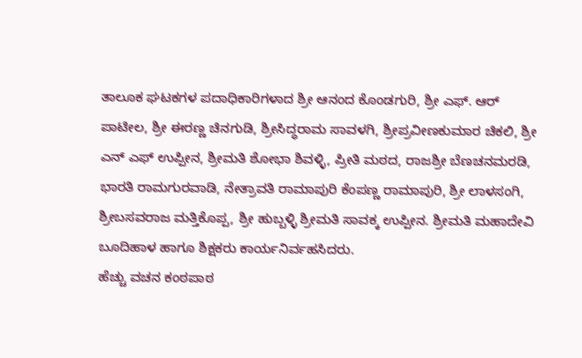ತಾಲೂಕ ಘಟಕಗಳ ಪದಾಧಿಕಾರಿಗಳಾದ ಶ್ರೀ ಆನಂದ ಕೊಂಡಗುರಿ, ಶ್ರೀ ಎಫ್. ಆರ್ ಪಾಟೀಲ, ಶ್ರೀ ಈರಣ್ಣ ಚಿನಗುಡಿ, ಶ್ರೀಸಿದ್ಧರಾಮ ಸಾವಳಗಿ, ಶ್ರೀಪ್ರವೀಣಕುಮಾರ ಚಿಕಲಿ, ಶ್ರೀ ಎನ್ ಎಫ್ ಉಪ್ಪೀನ, ಶ್ರೀಮತಿ ಶೋಭಾ ಶಿವಳ್ಳಿ, ಪ್ರೀತಿ ಮಠದ, ರಾಜಶ್ರೀ ಬೆಣಚನಮರಡಿ, ಭಾರತಿ ರಾಮಗುರವಾಡಿ, ನೇತ್ರಾವತಿ ರಾಮಾಪುರಿ ಕೆಂಪಣ್ಣ ರಾಮಾಪುರಿ, ಶ್ರೀ ಲಾಳಸಂಗಿ, ಶ್ರೀಬಸವರಾಜ ಮತ್ತಿಕೊಪ್ಪ, ಶ್ರೀ ಹುಬ್ಬಳ್ಳಿ ಶ್ರೀಮತಿ ಸಾವಕ್ಕ ಉಪ್ಪೀನ. ಶ್ರೀಮತಿ ಮಹಾದೇವಿ ಬೂದಿಹಾಳ ಹಾಗೂ ಶಿಕ್ಷಕರು ಕಾರ್ಯನಿರ್ವಹಸಿದರು.
ಹೆಚ್ಚು ವಚನ ಕಂಠಪಾಠ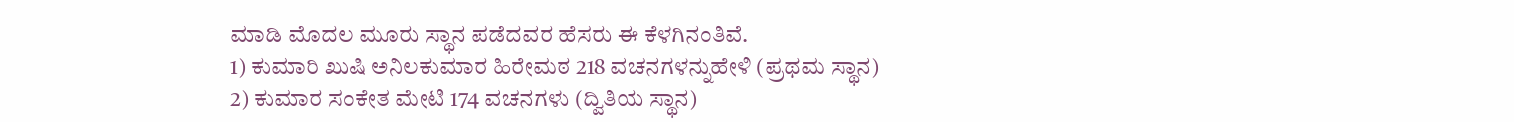ಮಾಡಿ ಮೊದಲ ಮೂರು ಸ್ಥಾನ ಪಡೆದವರ ಹೆಸರು ಈ ಕೆಳಗಿನಂತಿವೆ.
1) ಕುಮಾರಿ ಖುಷಿ ಅನಿಲಕುಮಾರ ಹಿರೇಮಠ 218 ವಚನಗಳನ್ನುಹೇಳಿ (ಪ್ರಥಮ ಸ್ಥಾನ)
2) ಕುಮಾರ ಸಂಕೇತ ಮೇಟಿ 174 ವಚನಗಳು (ದ್ವಿತಿಯ ಸ್ಥಾನ)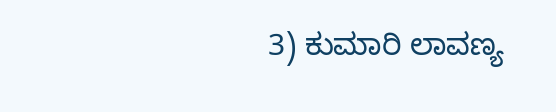3) ಕುಮಾರಿ ಲಾವಣ್ಯ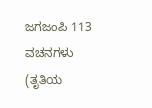ಜಗಜಂಪಿ 113 ವಚನಗಳು (ತೃತಿಯ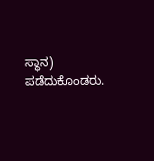ಸ್ಥಾನ) ಪಡೆದುಕೊಂಡರು.